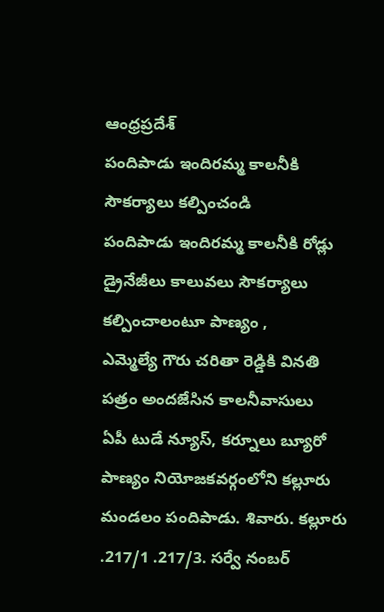ఆంధ్రప్రదేశ్
పందిపాడు ఇందిరమ్మ కాలనీకి సౌకర్యాలు కల్పించండి
పందిపాడు ఇందిరమ్మ కాలనీకి రోడ్లు డ్రైనేజీలు కాలువలు సౌకర్యాలు కల్పించాలంటూ పాణ్యం ,
ఎమ్మెల్యే గౌరు చరితా రెడ్డికి వినతి పత్రం అందజేసిన కాలనీవాసులు
ఏపీ టుడే న్యూస్, కర్నూలు బ్యూరో
పాణ్యం నియోజకవర్గంలోని కల్లూరు మండలం పందిపాడు. శివారు. కల్లూరు .217/1 .217/3. సర్వే నంబర్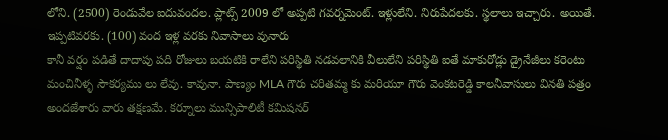లోని. (2500) రెండువేల ఐదువందల. ప్లాట్స్ 2009 లో అప్పటి గవర్నమెంట్. ఇళ్లులేని. నిరుపేదలకు. స్థలాలు ఇచ్చారు. అయితే. ఇప్పటివరకు. (100) వంద ఇళ్ల వరకు నివాసాలు వునారు
కానీ వర్షం పడితే దాదాపు పది రోజులు బయటికి రాలేని పరిస్థితి నడవలానికి వీలులేని పరిస్థితి ఐతే మాకురోడ్లు డ్రైనేజీలు కరెంటు మంచినీళ్ళ సౌకర్యము లు లేవు. కావునా. పాణ్యం MLA గౌరు చరితమ్మ కు మరియూ గౌరు వెంకటరెడ్డి కాలనీవాసులు వినతి పత్రం అందజేశారు వారు తక్షణమే. కర్నూలు మున్సిపాలిటీ కమిషనర్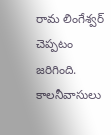రామ లింగేశ్వర్ చెప్పటం జరిగింది. కాలనీవాసులు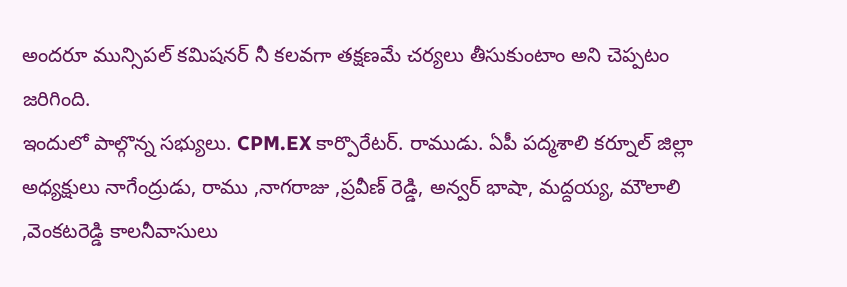అందరూ మున్సిపల్ కమిషనర్ నీ కలవగా తక్షణమే చర్యలు తీసుకుంటాం అని చెప్పటం జరిగింది.
ఇందులో పాల్గొన్న సభ్యులు. CPM.EX కార్పొరేటర్. రాముడు. ఏపీ పద్మశాలి కర్నూల్ జిల్లా అధ్యక్షులు నాగేంద్రుడు, రాము ,నాగరాజు ,ప్రవీణ్ రెడ్డి, అన్వర్ భాషా, మద్దయ్య, మౌలాలి ,వెంకటరెడ్డి కాలనీవాసులు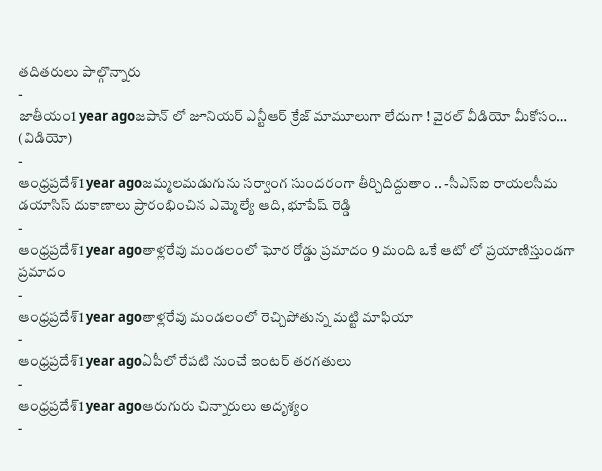తదితరులు పాల్గొన్నారు
-
జాతీయం1 year agoజపాన్ లో జూనియర్ ఎన్టీఆర్ క్రేజ్ మామూలుగా లేదుగా ! వైరల్ వీడియో మీకోసం… (విడియో)
-
ఆంధ్రప్రదేశ్1 year agoజమ్మలమడుగును సర్వాంగ సుందరంగా తీర్చిదిద్దుతాం .. -సీఎస్ఐ రాయలసీమ డయాసిస్ దుకాణాలు ప్రారంభించిన ఎమ్మెల్యే ఆది, భూపేష్ రెడ్డి
-
ఆంధ్రప్రదేశ్1 year agoతాళ్లరేవు మండలంలో ఘోర రోడ్డు ప్రమాదం 9 మంది ఒకే ఆటో లో ప్రయాణిస్తుండగా ప్రమాదం
-
ఆంధ్రప్రదేశ్1 year agoతాళ్లరేవు మండలంలో రెచ్చిపోతున్న మట్టి మాఫియా
-
ఆంధ్రప్రదేశ్1 year agoఏపీలో రేపటి నుంచే ఇంటర్ తరగతులు
-
ఆంధ్రప్రదేశ్1 year agoఆరుగురు చిన్నారులు అదృశ్యం
-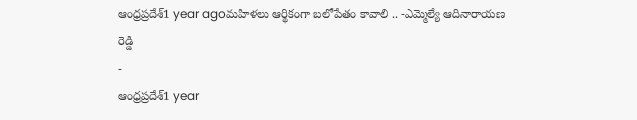ఆంధ్రప్రదేశ్1 year agoమహిళలు ఆర్థికంగా బలోపేతం కావాలి .. -ఎమ్మెల్యే ఆదినారాయణ రెడ్డి
-
ఆంధ్రప్రదేశ్1 year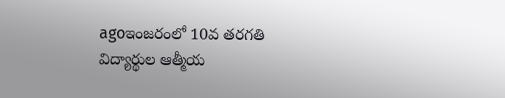agoఇంజరంలో 10వ తరగతి విద్యార్థుల ఆత్మీయ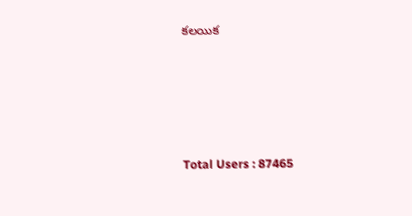కలయిక






Total Users : 87465